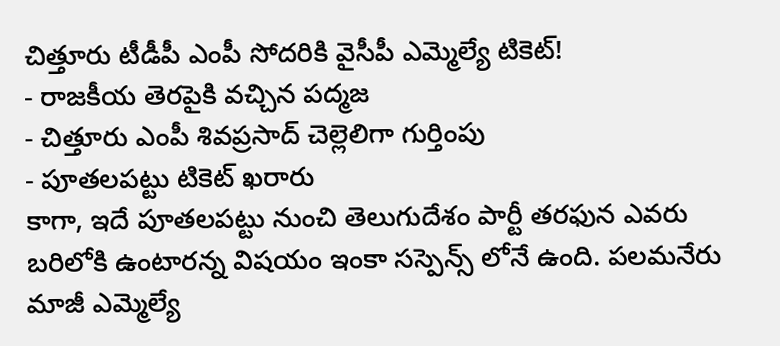చిత్తూరు టీడీపీ ఎంపీ సోదరికి వైసీపీ ఎమ్మెల్యే టికెట్!
- రాజకీయ తెరపైకి వచ్చిన పద్మజ
- చిత్తూరు ఎంపీ శివప్రసాద్ చెల్లెలిగా గుర్తింపు
- పూతలపట్టు టికెట్ ఖరారు
కాగా, ఇదే పూతలపట్టు నుంచి తెలుగుదేశం పార్టీ తరఫున ఎవరు బరిలోకి ఉంటారన్న విషయం ఇంకా సస్పెన్స్ లోనే ఉంది. పలమనేరు మాజీ ఎమ్మెల్యే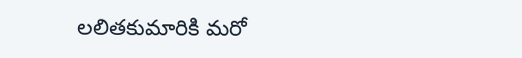లలితకుమారికి మరో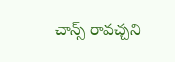చాన్స్ రావచ్చని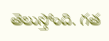తెలుస్తోంది. గత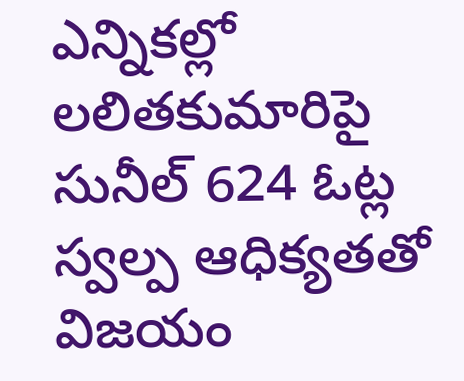ఎన్నికల్లో లలితకుమారిపై సునీల్ 624 ఓట్ల స్వల్ప ఆధిక్యతతో విజయం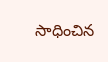సాధించిన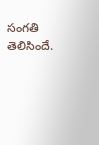సంగతి తెలిసిందే.